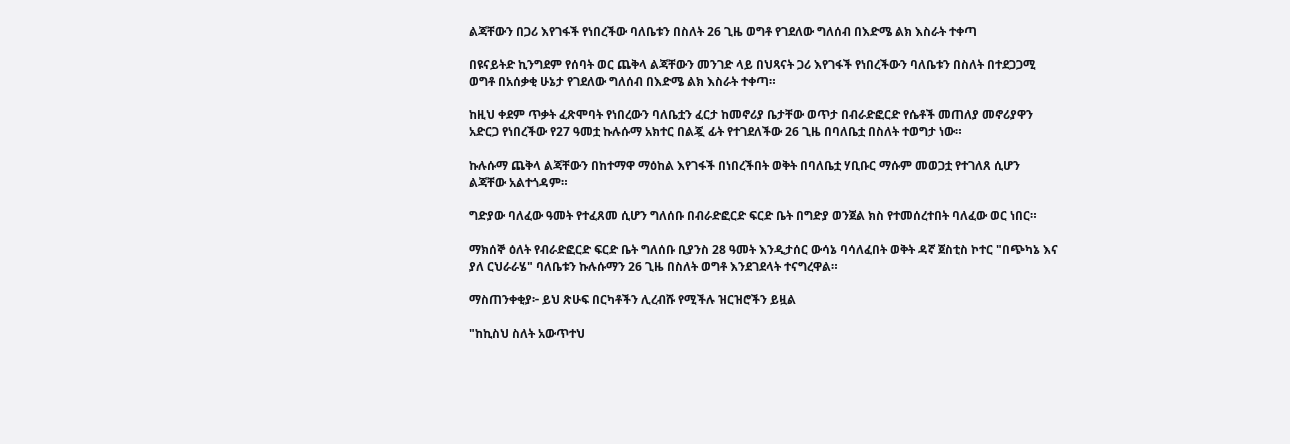ልጃቸውን በጋሪ እየገፋች የነበረችው ባለቤቱን በስለት 26 ጊዜ ወግቶ የገደለው ግለሰብ በእድሜ ልክ እስራት ተቀጣ

በዩናይትድ ኪንግደም የሰባት ወር ጨቅላ ልጃቸውን መንገድ ላይ በህጻናት ጋሪ እየገፋች የነበረችውን ባለቤቱን በስለት በተደጋጋሚ ወግቶ በአሰቃቂ ሁኔታ የገደለው ግለሰብ በእድሜ ልክ እስራት ተቀጣ።

ከዚህ ቀደም ጥቃት ፈጽሞባት የነበረውን ባለቤቷን ፈርታ ከመኖሪያ ቤታቸው ወጥታ በብራድፎርድ የሴቶች መጠለያ መኖሪያዋን አድርጋ የነበረችው የ27 ዓመቷ ኩሉሱማ አክተር በልጇ ፊት የተገደለችው 26 ጊዜ በባለቤቷ በስለት ተወግታ ነው።

ኩሉሱማ ጨቅላ ልጃቸውን በከተማዋ ማዕከል እየገፋች በነበረችበት ወቅት በባለቤቷ ሃቢቡር ማሱም መወጋቷ የተገለጸ ሲሆን ልጃቸው አልተጎዳም።

ግድያው ባለፈው ዓመት የተፈጸመ ሲሆን ግለሰቡ በብራድፎርድ ፍርድ ቤት በግድያ ወንጀል ክስ የተመሰረተበት ባለፈው ወር ነበር።

ማክሰኞ ዕለት የብራድፎርድ ፍርድ ቤት ግለሰቡ ቢያንስ 28 ዓመት እንዲታሰር ውሳኔ ባሳለፈበት ወቅት ዳኛ ጀስቲስ ኮተር "በጭካኔ እና ያለ ርህራራሄ" ባለቤቱን ኩሉሱማን 26 ጊዜ በስለት ወግቶ እንደገደላት ተናግረዋል።

ማስጠንቀቂያ፦ ይህ ጽሁፍ በርካቶችን ሊረብሹ የሚችሉ ዝርዝሮችን ይዟል

"ከኪስህ ስለት አውጥተህ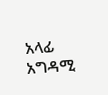አላፊ አግዳሚ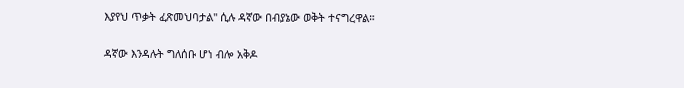እያየህ ጥቃት ፈጽመህባታል" ሲሉ ዳኛው በብያኔው ወቅት ተናግረዋል።

ዳኛው እንዳሉት ግለሰቡ ሆነ ብሎ አቅዶ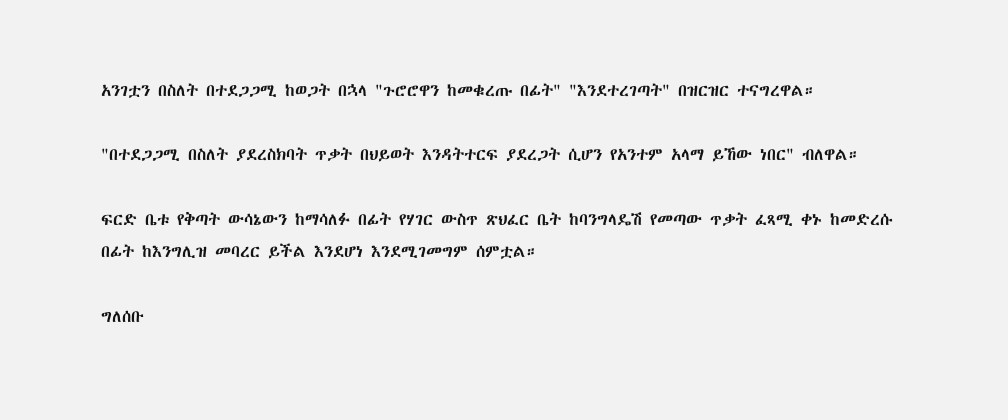አንገቷን በስለት በተደጋጋሚ ከወጋት በኋላ "ጉሮሮዋን ከመቁረጡ በፊት" "እንደተረገጣት" በዝርዝር ተናግረዋል።

"በተደጋጋሚ በስለት ያደረስክባት ጥቃት በህይወት እንዳትተርፍ ያደረጋት ሲሆን የአንተም አላማ ይኸው ነበር" ብለዋል።

ፍርድ ቤቱ የቅጣት ውሳኔውን ከማሳለፉ በፊት የሃገር ውስጥ ጽህፈር ቤት ከባንግላዴሽ የመጣው ጥቃት ፈጻሚ ቀኑ ከመድረሱ በፊት ከእንግሊዝ መባረር ይችል እንደሆነ እንደሚገመግም ሰምቷል።

ግለሰቡ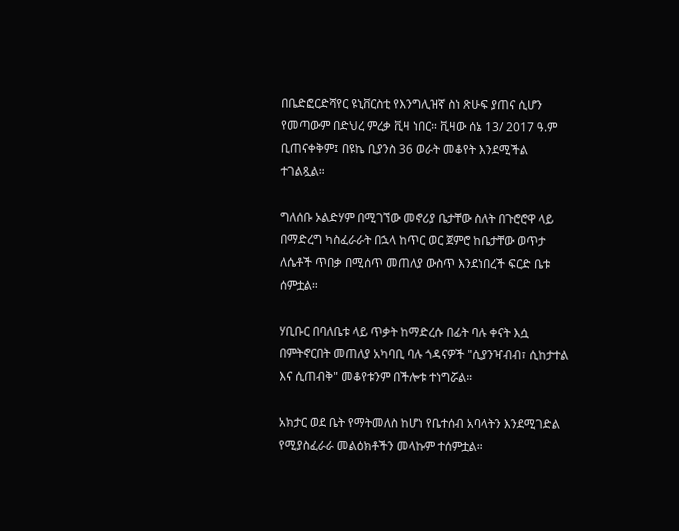በቤድፎርድሻየር ዩኒቨርስቲ የእንግሊዝኛ ስነ ጽሁፍ ያጠና ሲሆን የመጣውም በድህረ ምረቃ ቪዛ ነበር። ቪዛው ሰኔ 13/ 2017 ዓ.ም ቢጠናቀቅም፤ በዩኬ ቢያንስ 36 ወራት መቆየት እንደሚችል ተገልጿል።

ግለሰቡ ኦልድሃም በሚገኘው መኖሪያ ቤታቸው ስለት በጉሮሮዋ ላይ በማድረግ ካስፈራራት በኋላ ከጥር ወር ጀምሮ ከቤታቸው ወጥታ ለሴቶች ጥበቃ በሚሰጥ መጠለያ ውስጥ እንደነበረች ፍርድ ቤቱ ሰምቷል።

ሃቢቡር በባለቤቱ ላይ ጥቃት ከማድረሱ በፊት ባሉ ቀናት እሷ በምትኖርበት መጠለያ አካባቢ ባሉ ጎዳናዎች "ሲያንዣብብ፣ ሲከታተል እና ሲጠብቅ" መቆየቱንም በችሎቱ ተነግሯል።

አክታር ወደ ቤት የማትመለስ ከሆነ የቤተሰብ አባላትን እንደሚገድል የሚያስፈራራ መልዕክቶችን መላኩም ተሰምቷል።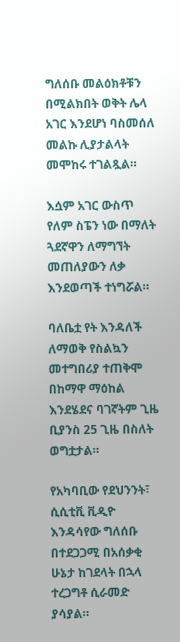ግለሰቡ መልዕክቶቹን በሚልክበት ወቅት ሌላ አገር እንደሆነ ባስመሰለ መልኩ ሊያታልላት መሞከሩ ተገልጿል።

እሷም አገር ውስጥ የለም ስፔን ነው በማለት ጓደኛዋን ለማግኘት መጠለያውን ለቃ እንደወጣች ተነግሯል።

ባለቤቷ የት እንዳለች ለማወቅ የስልኳን መተግበሪያ ተጠቅሞ በከማዋ ማዕከል እንደሄደና ባገኛትም ጊዜ ቢያንስ 25 ጊዜ በስለት ወግቷታል።

የአካባቢው የደህንንት፣ ሲሲቲቪ ቪዲዮ እንዳሳየው ግለሰቡ በተደጋጋሚ በአሰቃቂ ሁኔታ ከገደላት በኋላ ተረጋግቶ ሲራመድ ያሳያል።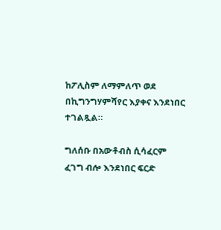ከፖሊስም ለማምለጥ ወደ በኪግንግሃምሻየር እያቀና እንደነበር ተገልጿል።

ግለሰቡ በአውቶብስ ሲሳፈርም ፈገግ ብሎ እንደነበር ፍርድ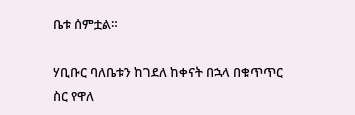ቤቱ ሰምቷል።

ሃቢቡር ባለቤቱን ከገደለ ከቀናት በኋላ በቁጥጥር ስር የዋለ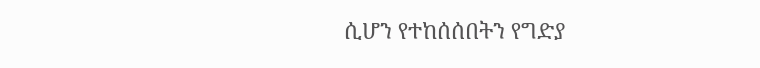ሲሆን የተከሰሰበትን የግድያ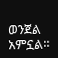ወንጀል አምኗል።